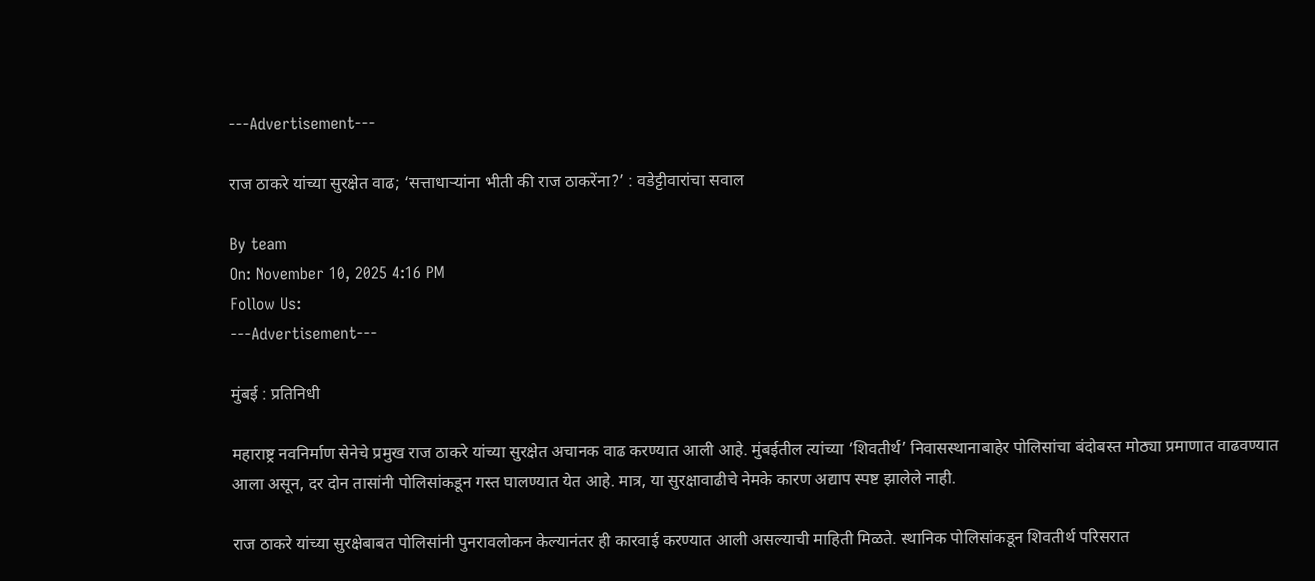---Advertisement---

राज ठाकरे यांच्या सुरक्षेत वाढ; ‘सत्ताधाऱ्यांना भीती की राज ठाकरेंना?’ : वडेट्टीवारांचा सवाल

By team
On: November 10, 2025 4:16 PM
Follow Us:
---Advertisement---

मुंबई : प्रतिनिधी

महाराष्ट्र नवनिर्माण सेनेचे प्रमुख राज ठाकरे यांच्या सुरक्षेत अचानक वाढ करण्यात आली आहे. मुंबईतील त्यांच्या ‘शिवतीर्थ’ निवासस्थानाबाहेर पोलिसांचा बंदोबस्त मोठ्या प्रमाणात वाढवण्यात आला असून, दर दोन तासांनी पोलिसांकडून गस्त घालण्यात येत आहे. मात्र, या सुरक्षावाढीचे नेमके कारण अद्याप स्पष्ट झालेले नाही.

राज ठाकरे यांच्या सुरक्षेबाबत पोलिसांनी पुनरावलोकन केल्यानंतर ही कारवाई करण्यात आली असल्याची माहिती मिळते. स्थानिक पोलिसांकडून शिवतीर्थ परिसरात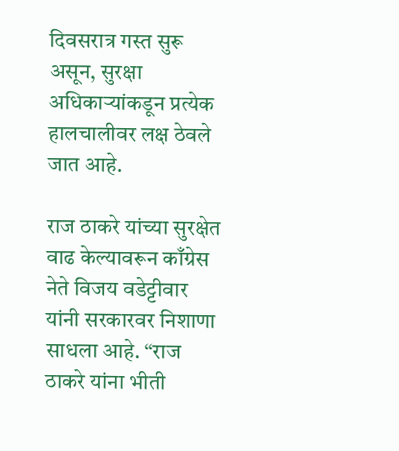दिवसरात्र गस्त सुरू असून, सुरक्षा अधिकाऱ्यांकडून प्रत्येक हालचालीवर लक्ष ठेवले जात आहे.

राज ठाकरे यांच्या सुरक्षेत वाढ केल्यावरून काँग्रेस नेते विजय वडेट्टीवार यांनी सरकारवर निशाणा साधला आहे. “राज ठाकरे यांना भीती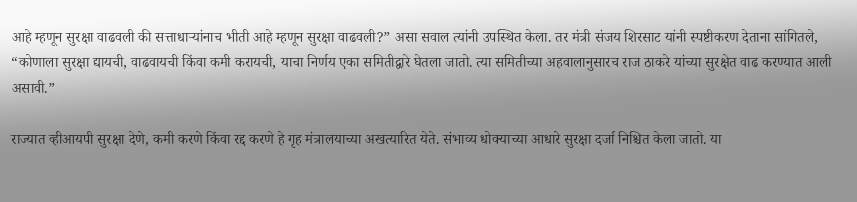आहे म्हणून सुरक्षा वाढवली की सत्ताधाऱ्यांनाच भीती आहे म्हणून सुरक्षा वाढवली?” असा सवाल त्यांनी उपस्थित केला. तर मंत्री संजय शिरसाट यांनी स्पष्टीकरण देताना सांगितले, “कोणाला सुरक्षा द्यायची, वाढवायची किंवा कमी करायची, याचा निर्णय एका समितीद्वारे घेतला जातो. त्या समितीच्या अहवालानुसारच राज ठाकरे यांच्या सुरक्षेत वाढ करण्यात आली असावी.”

राज्यात व्हीआयपी सुरक्षा देणे, कमी करणे किंवा रद्द करणे हे गृह मंत्रालयाच्या अखत्यारित येते. संभाव्य धोक्याच्या आधारे सुरक्षा दर्जा निश्चित केला जातो. या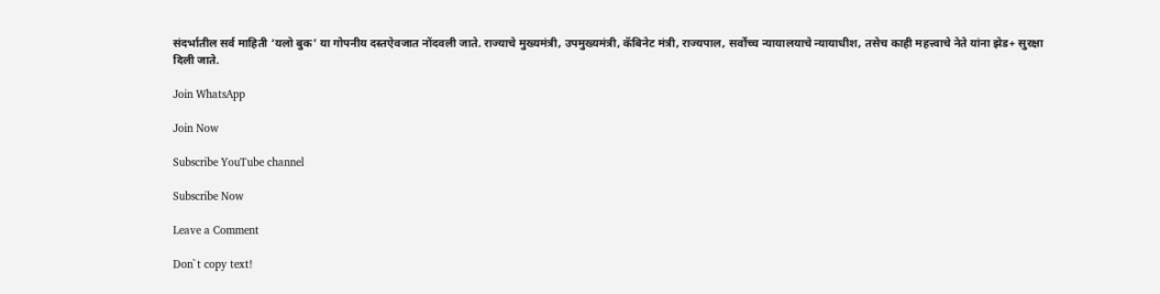संदर्भातील सर्व माहिती ‘यलो बुक’ या गोपनीय दस्तऐवजात नोंदवली जाते. राज्याचे मुख्यमंत्री, उपमुख्यमंत्री, कॅबिनेट मंत्री, राज्यपाल, सर्वोच्च न्यायालयाचे न्यायाधीश, तसेच काही महत्त्वाचे नेते यांना झेड+ सुरक्षा दिली जाते.

Join WhatsApp

Join Now

Subscribe YouTube channel

Subscribe Now

Leave a Comment

Don`t copy text!